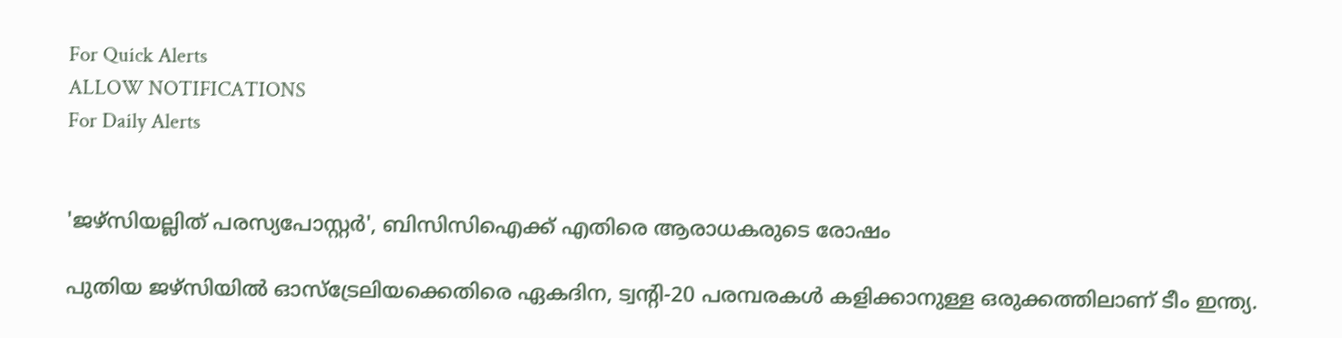For Quick Alerts
ALLOW NOTIFICATIONS
For Daily Alerts


'ജഴ്‌സിയല്ലിത് പരസ്യപോസ്റ്റര്‍', ബിസിസിഐക്ക് എതിരെ ആരാധകരുടെ രോഷം

പുതിയ ജഴ്‌സിയില്‍ ഓസ്‌ട്രേലിയക്കെതിരെ ഏകദിന, ട്വന്റി-20 പരമ്പരകള്‍ കളിക്കാനുള്ള ഒരുക്കത്തിലാണ് ടീം ഇന്ത്യ.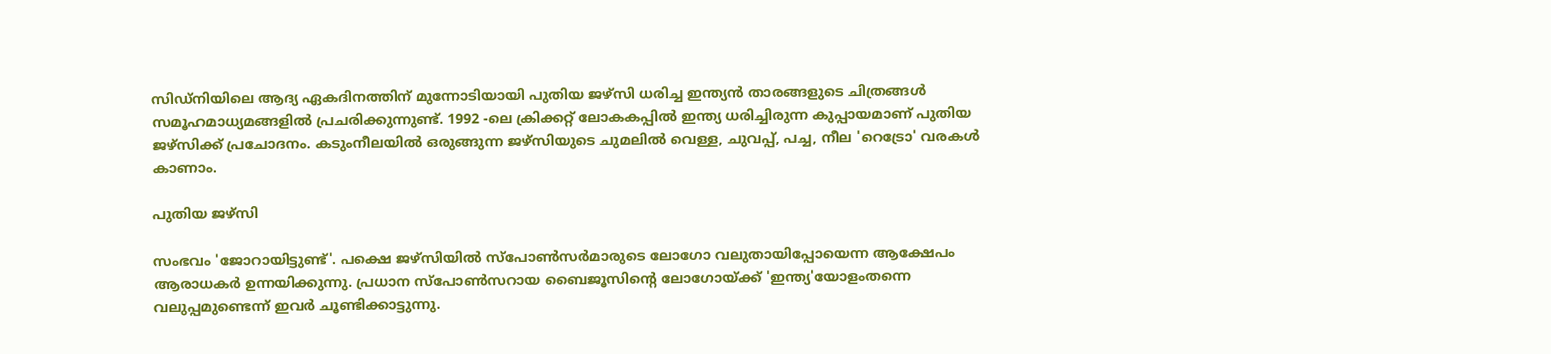സിഡ്‌നിയിലെ ആദ്യ ഏകദിനത്തിന് മുന്നോടിയായി പുതിയ ജഴ്‌സി ധരിച്ച ഇന്ത്യന്‍ താരങ്ങളുടെ ചിത്രങ്ങള്‍ സമൂഹമാധ്യമങ്ങളില്‍ പ്രചരിക്കുന്നുണ്ട്. 1992 -ലെ ക്രിക്കറ്റ് ലോകകപ്പില്‍ ഇന്ത്യ ധരിച്ചിരുന്ന കുപ്പായമാണ് പുതിയ ജഴ്‌സിക്ക് പ്രചോദനം. കടുംനീലയില്‍ ഒരുങ്ങുന്ന ജഴ്‌സിയുടെ ചുമലില്‍ വെള്ള, ചുവപ്പ്, പച്ച, നീല 'റെട്രോ' വരകള്‍ കാണാം.

പുതിയ ജഴ്സി

സംഭവം 'ജോറായിട്ടുണ്ട്'. പക്ഷെ ജഴ്‌സിയില്‍ സ്‌പോണ്‍സര്‍മാരുടെ ലോഗോ വലുതായിപ്പോയെന്ന ആക്ഷേപം ആരാധകര്‍ ഉന്നയിക്കുന്നു. പ്രധാന സ്‌പോണ്‍സറായ ബൈജൂസിന്റെ ലോഗോയ്ക്ക് 'ഇന്ത്യ'യോളംതന്നെ വലുപ്പമുണ്ടെന്ന് ഇവര്‍ ചൂണ്ടിക്കാട്ടുന്നു.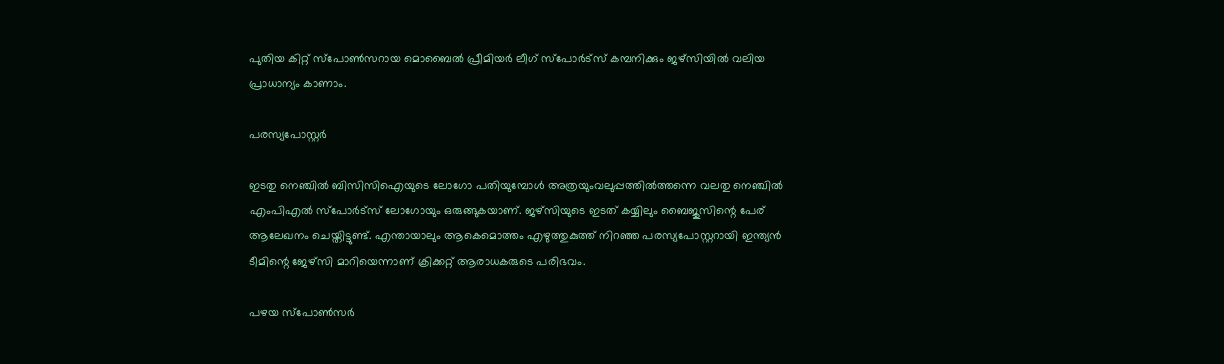പുതിയ കിറ്റ് സ്‌പോണ്‍സറായ മൊബൈല്‍ പ്രീമിയര്‍ ലീഗ് സ്‌പോര്‍ട്‌സ് കമ്പനിക്കും ജഴ്‌സിയില്‍ വലിയ പ്രാധാന്യം കാണാം.

പരസ്യപോസ്റ്റർ

ഇടതു നെഞ്ചില്‍ ബിസിസിഐയുടെ ലോഗോ പതിയുമ്പോള്‍ അത്രയുംവലുപ്പത്തില്‍ത്തന്നെ വലതു നെഞ്ചില്‍ എംപിഎല്‍ സ്‌പോര്‍ട്‌സ് ലോഗോയും ഒരുങ്ങുകയാണ്. ജഴ്‌സിയുടെ ഇടത് കയ്യിലും ബൈജുസിന്റെ പേര് ആലേഖനം ചെയ്തിട്ടുണ്ട്. എന്തായാലും ആകെമൊത്തം എഴുത്തുകുത്ത് നിറഞ്ഞ പരസ്യപോസ്റ്ററായി ഇന്ത്യന്‍ ടീമിന്റെ ജേഴ്‌സി മാറിയെന്നാണ് ക്രിക്കറ്റ് ആരാധകരുടെ പരിഭവം.

പഴയ സ്പോൺസർ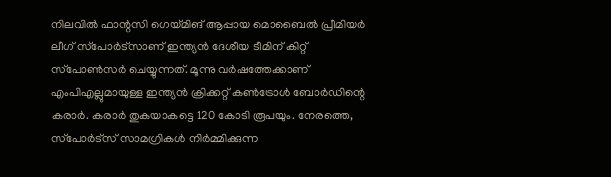നിലവില്‍ ഫാന്റസി ഗെയ്മിങ് ആപ്പായ മൊബൈല്‍ പ്രീമിയര്‍ ലീഗ് സ്‌പോര്‍ട്‌സാണ് ഇന്ത്യന്‍ ദേശീയ ടീമിന് കിറ്റ് സ്‌പോണ്‍സര്‍ ചെയ്യുന്നത്. മൂന്നു വര്‍ഷത്തേക്കാണ് എംപിഎല്ലുമായുള്ള ഇന്ത്യന്‍ ക്രിക്കറ്റ് കണ്‍ട്രോള്‍ ബോര്‍ഡിന്റെ കരാര്‍. കരാര്‍ തുകയാകട്ടെ 120 കോടി രൂപയും. നേരത്തെ, സ്‌പോര്‍ട്‌സ് സാമഗ്രികള്‍ നിര്‍മ്മിക്കുന്ന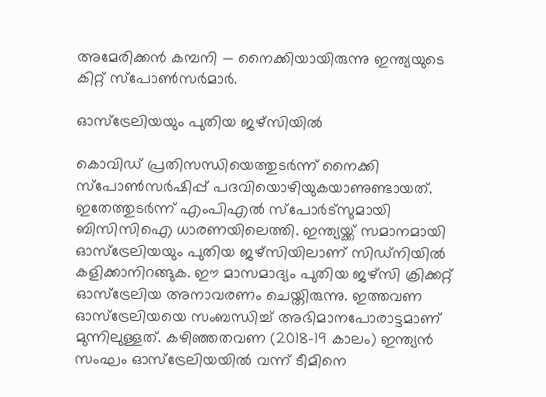അമേരിക്കന്‍ കമ്പനി — നൈക്കിയായിരുന്നു ഇന്ത്യയുടെ കിറ്റ് സ്‌പോണ്‍സര്‍മാര്‍.

ഓസ്ട്രേലിയയും പുതിയ ജഴ്സിയിൽ

കൊവിഡ് പ്രതിസന്ധിയെത്തുടര്‍ന്ന് നൈക്കി സ്‌പോണ്‍സര്‍ഷിപ്പ് പദവിയൊഴിയുകയാണുണ്ടായത്. ഇതേത്തുടര്‍ന്ന് എംപിഎല്‍ സ്‌പോര്‍ട്‌സുമായി ബിസിസിഐ ധാരണയിലെത്തി. ഇന്ത്യയ്ക്ക് സമാനമായി ഓസ്‌ട്രേലിയയും പുതിയ ജഴ്‌സിയിലാണ് സിഡ്‌നിയില്‍ കളിക്കാനിറങ്ങുക. ഈ മാസമാദ്യം പുതിയ ജഴ്‌സി ക്രിക്കറ്റ് ഓസ്‌ട്രേലിയ അനാവരണം ചെയ്തിരുന്നു. ഇത്തവണ ഓസ്‌ട്രേലിയയെ സംബന്ധിച്ച് അഭിമാനപോരാട്ടമാണ് മുന്നിലുള്ളത്. കഴിഞ്ഞതവണ (2018-19 കാലം) ഇന്ത്യന്‍ സംഘം ഓസ്‌ട്രേലിയയില്‍ വന്ന് ടീമിനെ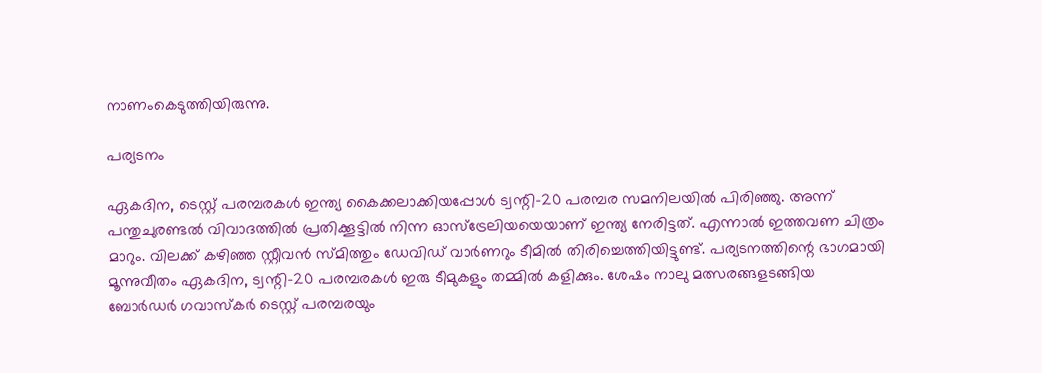നാണംകെടുത്തിയിരുന്നു.

പര്യടനം

ഏകദിന, ടെസ്റ്റ് പരമ്പരകള്‍ ഇന്ത്യ കൈക്കലാക്കിയപ്പോള്‍ ട്വന്റി-20 പരമ്പര സമനിലയില്‍ പിരിഞ്ഞു. അന്ന് പന്തുചുരണ്ടല്‍ വിവാദത്തില്‍ പ്രതിക്കൂട്ടില്‍ നിന്ന ഓസ്‌ട്രേലിയയെയാണ് ഇന്ത്യ നേരിട്ടത്. എന്നാല്‍ ഇത്തവണ ചിത്രം മാറും. വിലക്ക് കഴിഞ്ഞ സ്റ്റീവന്‍ സ്മിത്തും ഡേവിഡ് വാര്‍ണറും ടീമില്‍ തിരിച്ചെത്തിയിട്ടുണ്ട്. പര്യടനത്തിന്റെ ഭാഗമായി മൂന്നുവീതം ഏകദിന, ട്വന്റി-20 പരമ്പരകള്‍ ഇരു ടീമുകളും തമ്മില്‍ കളിക്കും. ശേഷം നാലു മത്സരങ്ങളടങ്ങിയ ബോര്‍ഡര്‍ ഗവാസ്‌കര്‍ ടെസ്റ്റ് പരമ്പരയും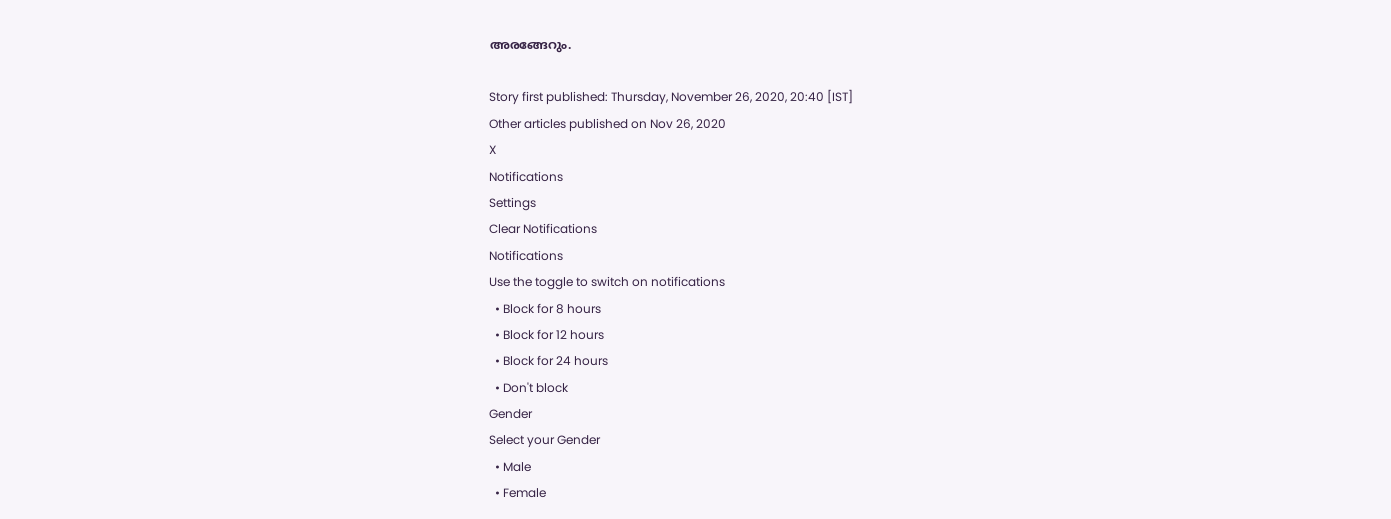അരങ്ങേറും.

Story first published: Thursday, November 26, 2020, 20:40 [IST]
Other articles published on Nov 26, 2020
X
Notifications
Settings
Clear Notifications
Notifications
Use the toggle to switch on notifications
  • Block for 8 hours
  • Block for 12 hours
  • Block for 24 hours
  • Don't block
Gender
Select your Gender
  • Male
  • Female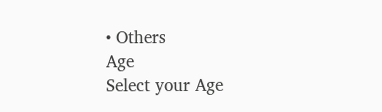• Others
Age
Select your Age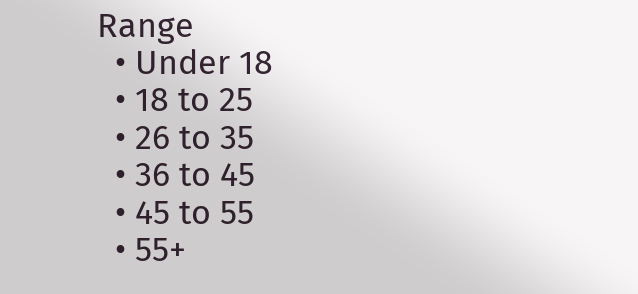Range
  • Under 18
  • 18 to 25
  • 26 to 35
  • 36 to 45
  • 45 to 55
  • 55+